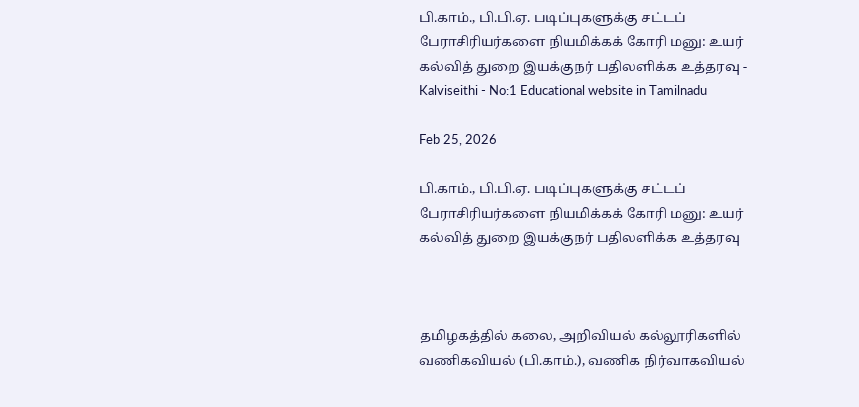பி.காம்., பி.பி.ஏ. படிப்புகளுக்கு சட்டப் பேராசிரியர்களை நியமிக்கக் கோரி மனு: உயர் கல்வித் துறை இயக்குநர் பதிலளிக்க உத்தரவு - Kalviseithi - No:1 Educational website in Tamilnadu

Feb 25, 2026

பி.காம்., பி.பி.ஏ. படிப்புகளுக்கு சட்டப் பேராசிரியர்களை நியமிக்கக் கோரி மனு: உயர் கல்வித் துறை இயக்குநர் பதிலளிக்க உத்தரவு



தமிழகத்தில் கலை, அறிவியல் கல்லூரிகளில் வணிகவியல் (பி.காம்.), வணிக நிர்வாகவியல்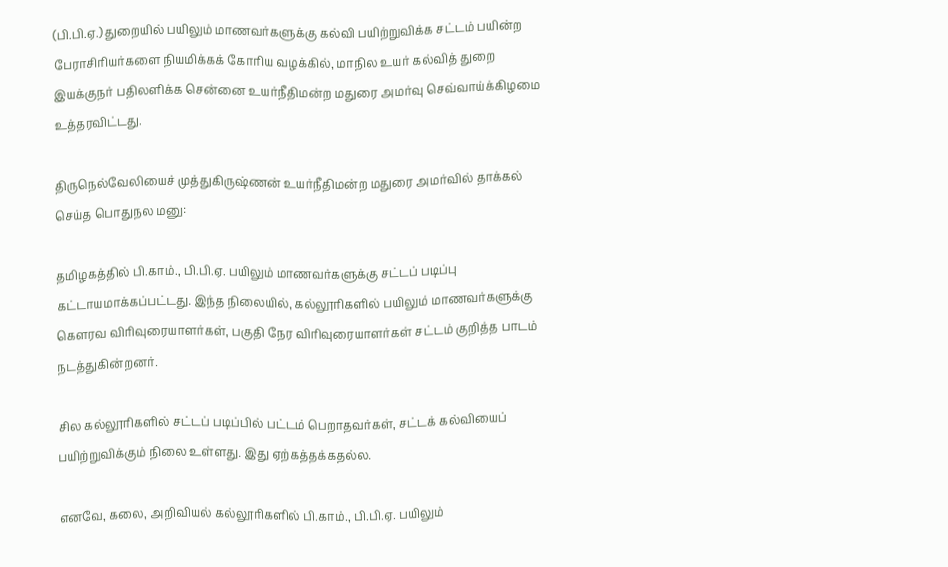(பி.பி.ஏ.) துறையில் பயிலும் மாணவர்களுக்கு கல்வி பயிற்றுவிக்க சட்டம் பயின்ற பேராசிரியர்களை நியமிக்கக் கோரிய வழக்கில், மாநில உயர் கல்வித் துறை இயக்குநர் பதிலளிக்க சென்னை உயர்நீதிமன்ற மதுரை அமர்வு செவ்வாய்க்கிழமை உத்தரவிட்டது.

திருநெல்வேலியைச் முத்துகிருஷ்ணன் உயர்நீதிமன்ற மதுரை அமர்வில் தாக்கல் செய்த பொதுநல மனு:

தமிழகத்தில் பி.காம்., பி.பி.ஏ. பயிலும் மாணவர்களுக்கு சட்டப் படிப்பு கட்டாயமாக்கப்பட்டது. இந்த நிலையில், கல்லூரிகளில் பயிலும் மாணவர்களுக்கு கௌரவ விரிவுரையாளர்கள், பகுதி நேர விரிவுரையாளர்கள் சட்டம் குறித்த பாடம் நடத்துகின்றனர்.

சில கல்லூரிகளில் சட்டப் படிப்பில் பட்டம் பெறாதவர்கள், சட்டக் கல்வியைப் பயிற்றுவிக்கும் நிலை உள்ளது. இது ஏற்கத்தக்கதல்ல.

எனவே, கலை, அறிவியல் கல்லூரிகளில் பி.காம்., பி.பி.ஏ. பயிலும்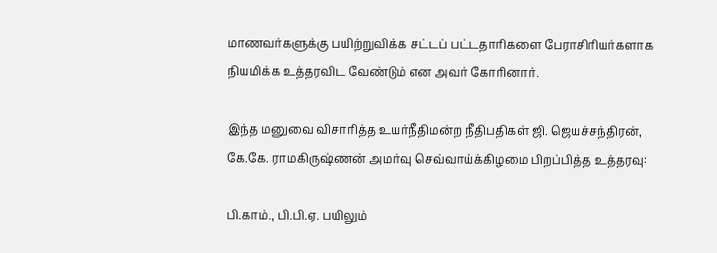மாணவர்களுக்கு பயிற்றுவிக்க சட்டப் பட்டதாரிகளை பேராசிரியர்களாக நியமிக்க உத்தரவிட வேண்டும் என அவர் கோரினார்.

இந்த மனுவை விசாரித்த உயர்நீதிமன்ற நீதிபதிகள் ஜி. ஜெயச்சந்திரன், கே.கே. ராமகிருஷ்ணன் அமர்வு செவ்வாய்க்கிழமை பிறப்பித்த உத்தரவு:

பி.காம்., பி.பி.ஏ. பயிலும்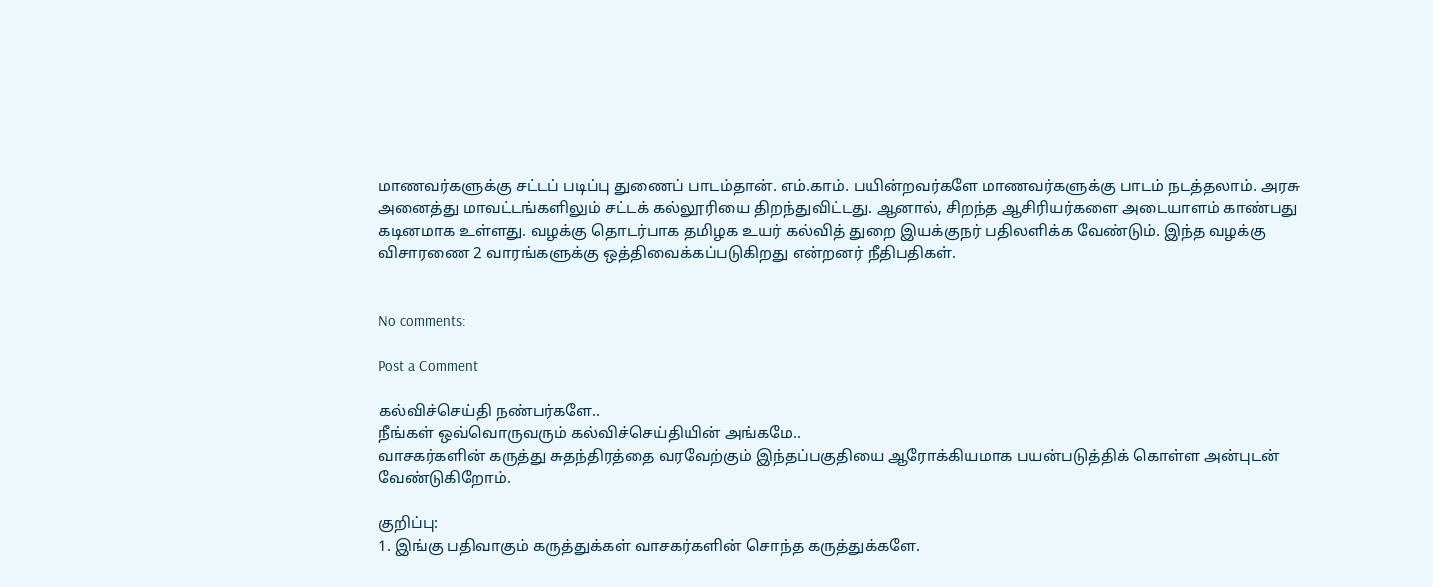மாணவர்களுக்கு சட்டப் படிப்பு துணைப் பாடம்தான். எம்.காம். பயின்றவர்களே மாணவர்களுக்கு பாடம் நடத்தலாம். அரசு அனைத்து மாவட்டங்களிலும் சட்டக் கல்லூரியை திறந்துவிட்டது. ஆனால், சிறந்த ஆசிரியர்களை அடையாளம் காண்பது கடினமாக உள்ளது. வழக்கு தொடர்பாக தமிழக உயர் கல்வித் துறை இயக்குநர் பதிலளிக்க வேண்டும். இந்த வழக்கு விசாரணை 2 வாரங்களுக்கு ஒத்திவைக்கப்படுகிறது என்றனர் நீதிபதிகள்.


No comments:

Post a Comment

கல்விச்செய்தி நண்பர்களே..
நீங்கள் ஒவ்வொருவரும் கல்விச்செய்தியின் அங்கமே..
வாசகர்களின் கருத்து சுதந்திரத்தை வரவேற்கும் இந்தப்பகுதியை ஆரோக்கியமாக பயன்படுத்திக் கொள்ள அன்புடன் வேண்டுகிறோம்.

குறிப்பு:
1. இங்கு பதிவாகும் கருத்துக்கள் வாசகர்களின் சொந்த கருத்துக்களே.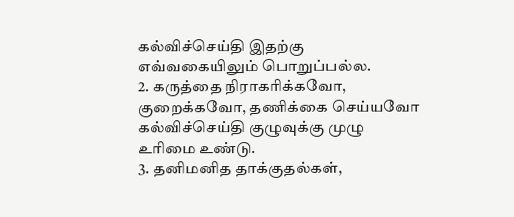கல்விச்செய்தி இதற்கு எவ்வகையிலும் பொறுப்பல்ல.
2. கருத்தை நிராகரிக்கவோ, குறைக்கவோ, தணிக்கை செய்யவோ கல்விச்செய்தி குழுவுக்கு முழு உரிமை உண்டு.
3. தனிமனித தாக்குதல்கள்,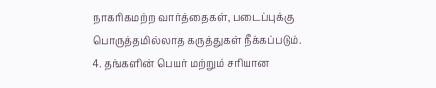நாகரிகமற்ற வார்த்தைகள், படைப்புக்கு பொருத்தமில்லாத கருத்துகள் நீக்கப்படும்.
4. தங்களின் பெயர் மற்றும் சரியான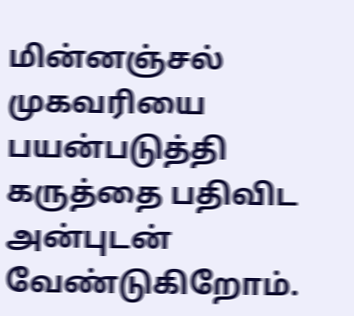மின்னஞ்சல் முகவரியை பயன்படுத்தி கருத்தை பதிவிட அன்புடன் வேண்டுகிறோம்.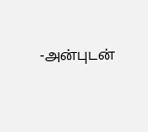-அன்புடன்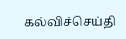கல்விச்செய்தி